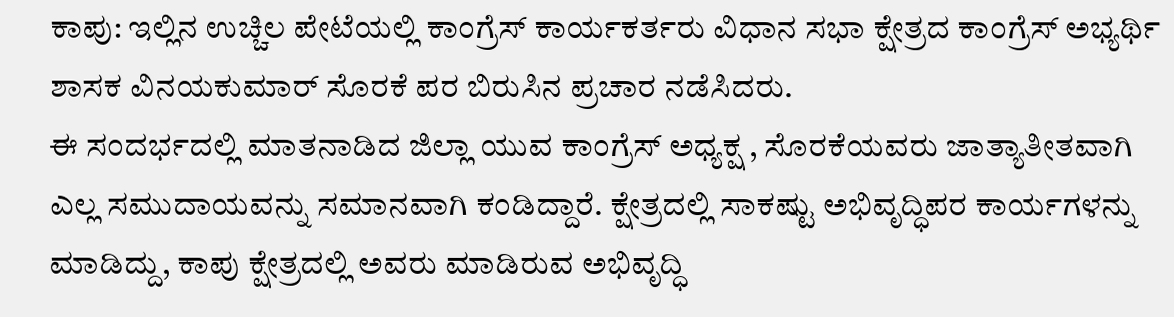ಕಾಪು: ಇಲ್ಲಿನ ಉಚ್ಚಿಲ ಪೇಟೆಯಲ್ಲಿ ಕಾಂಗ್ರೆಸ್ ಕಾರ್ಯಕರ್ತರು ವಿಧಾನ ಸಭಾ ಕ್ಷೇತ್ರದ ಕಾಂಗ್ರೆಸ್ ಅಭ್ಯರ್ಥಿ ಶಾಸಕ ವಿನಯಕುಮಾರ್ ಸೊರಕೆ ಪರ ಬಿರುಸಿನ ಪ್ರಚಾರ ನಡೆಸಿದರು.
ಈ ಸಂದರ್ಭದಲ್ಲಿ ಮಾತನಾಡಿದ ಜಿಲ್ಲಾ ಯುವ ಕಾಂಗ್ರೆಸ್ ಅಧ್ಯಕ್ಷ , ಸೊರಕೆಯವರು ಜಾತ್ಯಾತೀತವಾಗಿ ಎಲ್ಲ ಸಮುದಾಯವನ್ನು ಸಮಾನವಾಗಿ ಕಂಡಿದ್ದಾರೆ. ಕ್ಷೇತ್ರದಲ್ಲಿ ಸಾಕಷ್ಟು ಅಭಿವೃದ್ಧಿಪರ ಕಾರ್ಯಗಳನ್ನು ಮಾಡಿದ್ದು, ಕಾಪು ಕ್ಷೇತ್ರದಲ್ಲಿ ಅವರು ಮಾಡಿರುವ ಅಭಿವೃದ್ಧಿ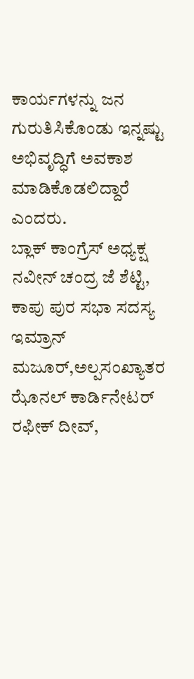ಕಾರ್ಯಗಳನ್ನು ಜನ ಗುರುತಿಸಿಕೊಂಡು ಇನ್ನಷ್ಟು ಅಭಿವೃದ್ಧಿಗೆ ಅವಕಾಶ ಮಾಡಿಕೊಡಲಿದ್ದಾರೆ ಎಂದರು.
ಬ್ಲಾಕ್ ಕಾಂಗ್ರೆಸ್ ಅಧ್ಯಕ್ಷ ನವೀನ್ ಚಂದ್ರ ಜೆ ಶೆಟ್ಟಿ, ಕಾಪು ಪುರ ಸಭಾ ಸದಸ್ಯ ಇಮ್ರಾನ್ ಮಜೂರ್,ಅಲ್ಪಸಂಖ್ಯಾತರ ಝೊನಲ್ ಕಾರ್ಡಿನೇಟರ್ ರಫೀಕ್ ದೀವ್,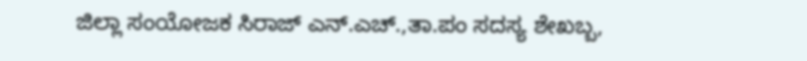ಜಿಲ್ಲಾ ಸಂಯೋಜಕ ಸಿರಾಜ್ ಎನ್.ಎಚ್.,ತಾ.ಪಂ ಸದಸ್ಯ ಶೇಖಬ್ಬ,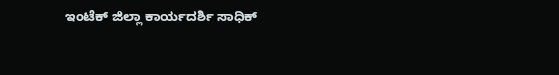ಇಂಟೆಕ್ ಜಿಲ್ಲಾ ಕಾರ್ಯದರ್ಶಿ ಸಾಧಿಕ್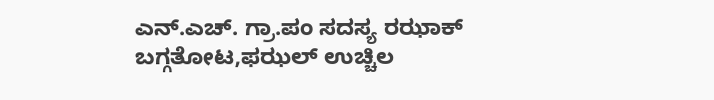ಎನ್.ಎಚ್. ಗ್ರಾ.ಪಂ ಸದಸ್ಯ ರಝಾಕ್ ಬಗ್ಗತೋಟ,ಫಝಲ್ ಉಚ್ಚಿಲ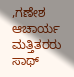,ಗಣೇಶ ಆಚಾರ್ಯ ಮತ್ತಿತರರು ಸಾಥ್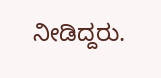ನೀಡಿದ್ದರು.